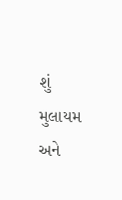શું મુલાયમ અને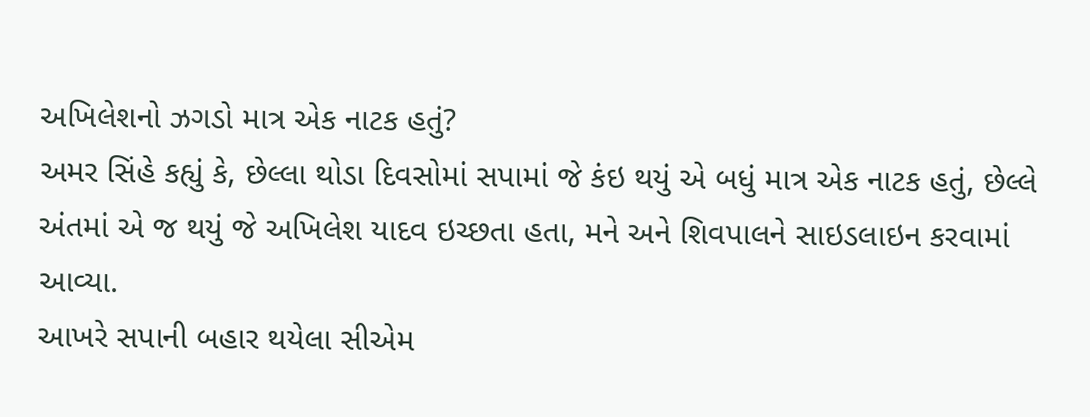અખિલેશનો ઝગડો માત્ર એક નાટક હતું?
અમર સિંહે કહ્યું કે, છેલ્લા થોડા દિવસોમાં સપામાં જે કંઇ થયું એ બધું માત્ર એક નાટક હતું, છેલ્લે અંતમાં એ જ થયું જે અખિલેશ યાદવ ઇચ્છતા હતા, મને અને શિવપાલને સાઇડલાઇન કરવામાં આવ્યા.
આખરે સપાની બહાર થયેલા સીએમ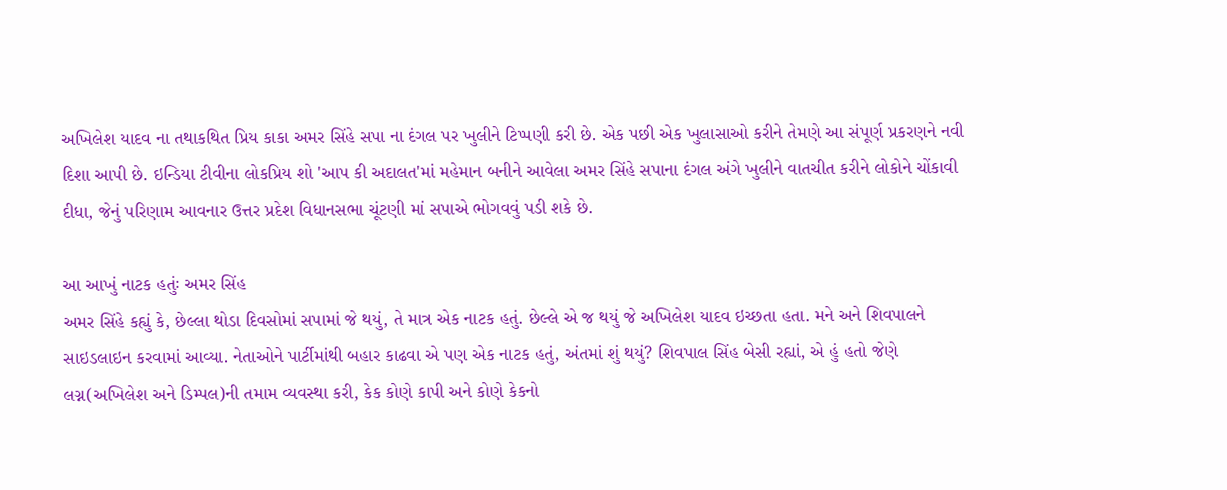અખિલેશ યાદવ ના તથાકથિત પ્રિય કાકા અમર સિંહે સપા ના દંગલ પર ખુલીને ટિપ્પણી કરી છે. એક પછી એક ખુલાસાઓ કરીને તેમણે આ સંપૂર્ણ પ્રકરણને નવી દિશા આપી છે. ઇન્ડિયા ટીવીના લોકપ્રિય શો 'આપ કી અદાલત'માં મહેમાન બનીને આવેલા અમર સિંહે સપાના દંગલ અંગે ખુલીને વાતચીત કરીને લોકોને ચોંકાવી દીધા, જેનું પરિણામ આવનાર ઉત્તર પ્રદેશ વિધાનસભા ચૂંટણી માં સપાએ ભોગવવું પડી શકે છે.

આ આખું નાટક હતુંઃ અમર સિંહ
અમર સિંહે કહ્યું કે, છેલ્લા થોડા દિવસોમાં સપામાં જે થયું, તે માત્ર એક નાટક હતું. છેલ્લે એ જ થયું જે અખિલેશ યાદવ ઇચ્છતા હતા. મને અને શિવપાલને સાઇડલાઇન કરવામાં આવ્યા. નેતાઓને પાર્ટીમાંથી બહાર કાઢવા એ પણ એક નાટક હતું, અંતમાં શું થયું? શિવપાલ સિંહ બેસી રહ્યાં, એ હું હતો જેણે લગ્ન(અખિલેશ અને ડિમ્પલ)ની તમામ વ્યવસ્થા કરી, કેક કોણે કાપી અને કોણે કેકનો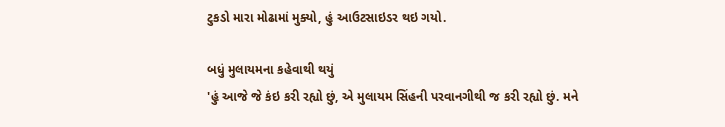ટુકડો મારા મોઢામાં મુક્યો, હું આઉટસાઇડર થઇ ગયો.

બધું મુલાયમના કહેવાથી થયું
'હું આજે જે કંઇ કરી રહ્યો છું, એ મુલાયમ સિંહની પરવાનગીથી જ કરી રહ્યો છું. મને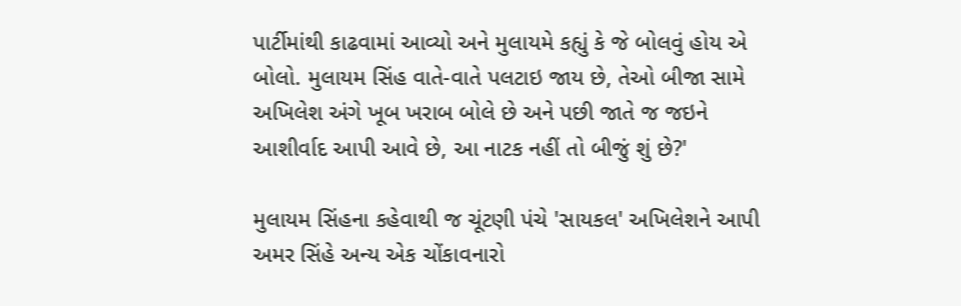પાર્ટીમાંથી કાઢવામાં આવ્યો અને મુલાયમે કહ્યું કે જે બોલવું હોય એ બોલો. મુલાયમ સિંહ વાતે-વાતે પલટાઇ જાય છે, તેઓ બીજા સામે અખિલેશ અંગે ખૂબ ખરાબ બોલે છે અને પછી જાતે જ જઇને આશીર્વાદ આપી આવે છે, આ નાટક નહીં તો બીજું શું છે?'

મુલાયમ સિંહના કહેવાથી જ ચૂંટણી પંચે 'સાયકલ' અખિલેશને આપી
અમર સિંહે અન્ય એક ચોંકાવનારો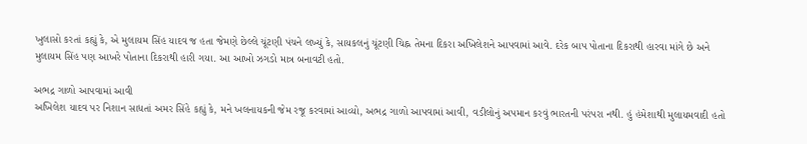ખુલાસો કરતાં કહ્યું કે, એ મુલાયમ સિંહ યાદવ જ હતા જેમણે છેલ્લે ચૂંટણી પંચને લખ્યું કે, સાયકલનું ચૂંટણી ચિહ્ન તેમના દિકરા અખિલેશને આપવામાં આવે. દરેક બાપ પોતાના દિકરાથી હારવા માંગે છે અને મુલાયમ સિંહ પણ આખરે પોતાના દિકરાથી હારી ગયા. આ આખો ઝગડો માત્ર બનાવટી હતો.

અભદ્ર ગાળો આપવામાં આવી
અખિલેશ યાદવ પર નિશાન સાધતાં અમર સિંહે કહ્યું કે, મને ખલનાયકની જેમ રજૂ કરવામાં આવ્યો, અભદ્ર ગાળો આપવામાં આવી, વડીલોનું અપમાન કરવું ભારતની પરંપરા નથી. હું હંમેશાથી મુલાયમવાદી હતો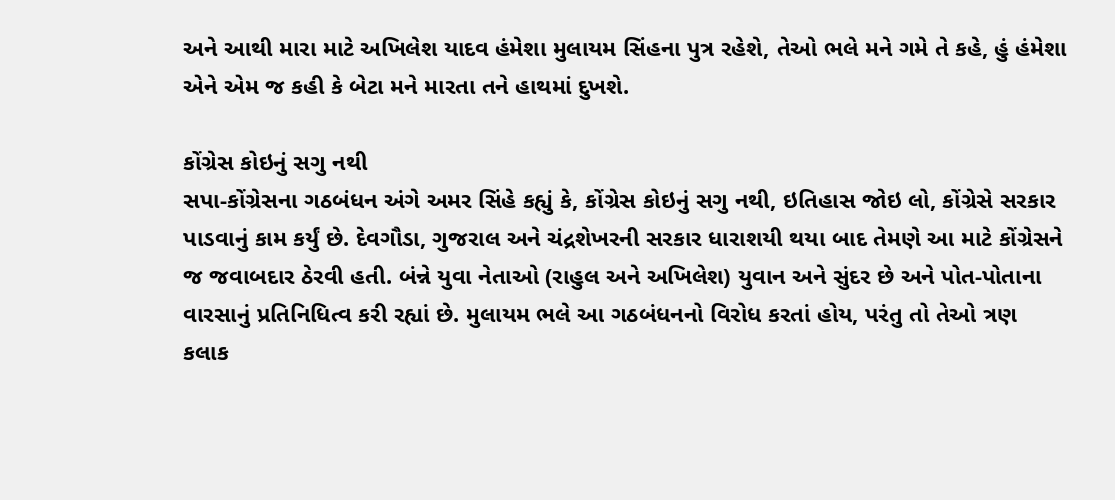અને આથી મારા માટે અખિલેશ યાદવ હંમેશા મુલાયમ સિંહના પુત્ર રહેશે, તેઓ ભલે મને ગમે તે કહે, હું હંમેશા એને એમ જ કહી કે બેટા મને મારતા તને હાથમાં દુખશે.

કોંગ્રેસ કોઇનું સગુ નથી
સપા-કોંગ્રેસના ગઠબંધન અંગે અમર સિંહે કહ્યું કે, કોંગ્રેસ કોઇનું સગુ નથી, ઇતિહાસ જોઇ લો, કોંગ્રેસે સરકાર પાડવાનું કામ કર્યું છે. દેવગૌડા, ગુજરાલ અને ચંદ્રશેખરની સરકાર ધારાશયી થયા બાદ તેમણે આ માટે કોંગ્રેસને જ જવાબદાર ઠેરવી હતી. બંન્ને યુવા નેતાઓ (રાહુલ અને અખિલેશ) યુવાન અને સુંદર છે અને પોત-પોતાના વારસાનું પ્રતિનિધિત્વ કરી રહ્યાં છે. મુલાયમ ભલે આ ગઠબંધનનો વિરોધ કરતાં હોય, પરંતુ તો તેઓ ત્રણ કલાક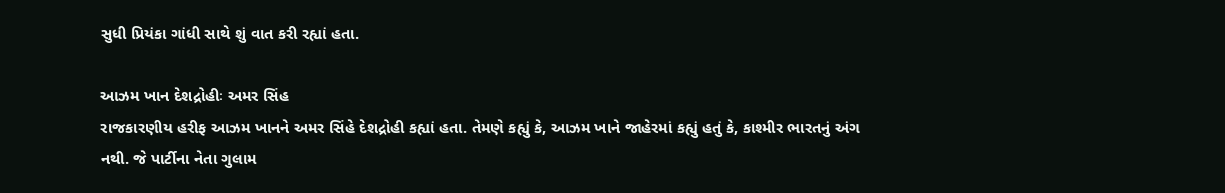સુધી પ્રિયંકા ગાંધી સાથે શું વાત કરી રહ્યાં હતા.

આઝમ ખાન દેશદ્રોહીઃ અમર સિંહ
રાજકારણીય હરીફ આઝમ ખાનને અમર સિંહે દેશદ્રોહી કહ્યાં હતા. તેમણે કહ્યું કે, આઝમ ખાને જાહેરમાં કહ્યું હતું કે, કાશ્મીર ભારતનું અંગ નથી. જે પાર્ટીના નેતા ગુલામ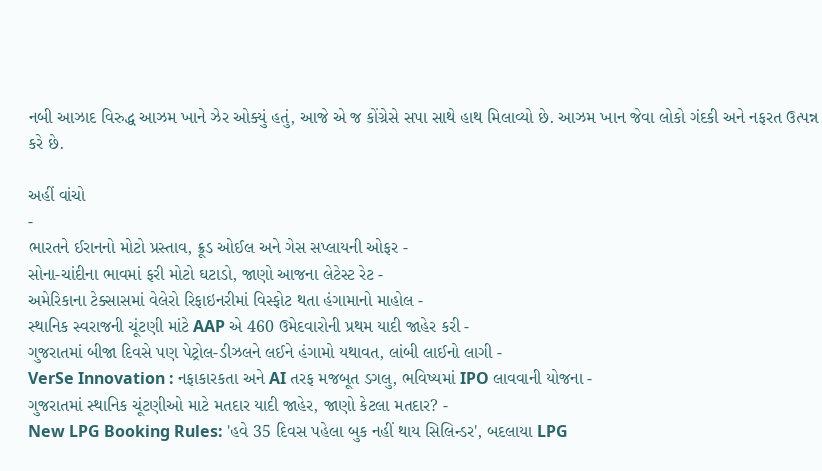નબી આઝાદ વિરુદ્ધ આઝમ ખાને ઝેર ઓક્યું હતું, આજે એ જ કોંગ્રેસે સપા સાથે હાથ મિલાવ્યો છે. આઝમ ખાન જેવા લોકો ગંદકી અને નફરત ઉત્પન્ન કરે છે.

અહીં વાંચો
-
ભારતને ઈરાનનો મોટો પ્રસ્તાવ, ક્રૂડ ઓઈલ અને ગેસ સપ્લાયની ઓફર -
સોના-ચાંદીના ભાવમાં ફરી મોટો ઘટાડો, જાણો આજના લેટેસ્ટ રેટ -
અમેરિકાના ટેક્સાસમાં વેલેરો રિફાઇનરીમાં વિસ્ફોટ થતા હંગામાનો માહોલ -
સ્થાનિક સ્વરાજની ચૂંટણી માંટે AAP એ 460 ઉમેદવારોની પ્રથમ યાદી જાહેર કરી -
ગુજરાતમાં બીજા દિવસે પણ પેટ્રોલ-ડીઝલને લઈને હંગામો યથાવત, લાંબી લાઈનો લાગી -
VerSe Innovation : નફાકારકતા અને AI તરફ મજબૂત ડગલુ, ભવિષ્યમાં IPO લાવવાની યોજના -
ગુજરાતમાં સ્થાનિક ચૂંટણીઓ માટે મતદાર યાદી જાહેર, જાણો કેટલા મતદાર? -
New LPG Booking Rules: 'હવે 35 દિવસ પહેલા બુક નહીં થાય સિલિન્ડર', બદલાયા LPG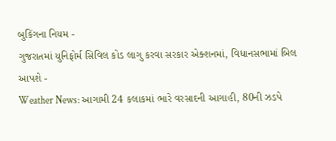બુકિંગના નિયમ -
ગુજરાતમાં યુનિફોર્મ સિવિલ કોડ લાગુ કરવા સરકાર એક્શનમાં, વિધાનસભામાં બિલ આપશે -
Weather News: આગામી 24 કલાકમાં ભારે વરસાદની આગાહી, 80ની ઝડપે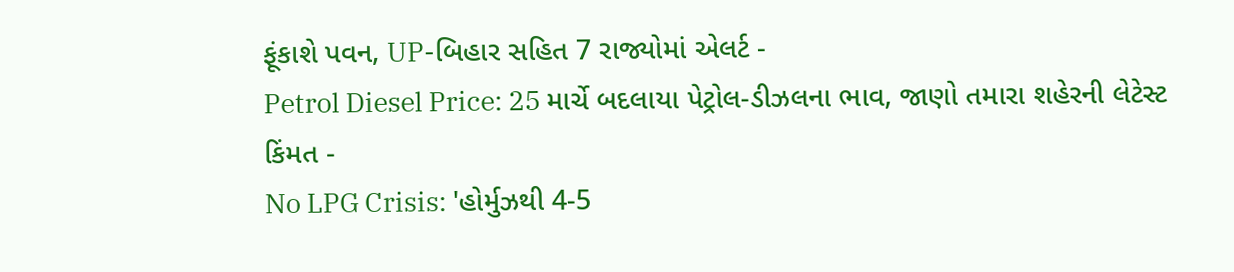ફૂંકાશે પવન, UP-બિહાર સહિત 7 રાજ્યોમાં એલર્ટ -
Petrol Diesel Price: 25 માર્ચે બદલાયા પેટ્રોલ-ડીઝલના ભાવ, જાણો તમારા શહેરની લેટેસ્ટ કિંમત -
No LPG Crisis: 'હોર્મુઝથી 4-5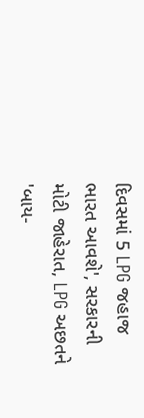દિવસમાં 5 LPG જહાજ ભારત આવશે', સરકારની મોટી જાહેરાત, LPG અછતને 'બાય-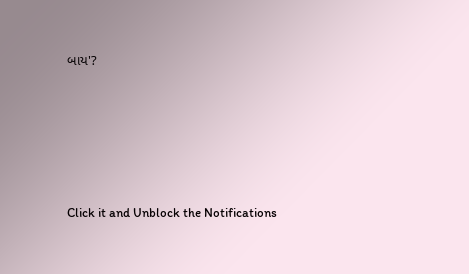બાય'?








Click it and Unblock the Notifications